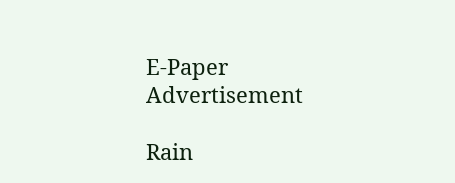E-Paper
Advertisement

Rain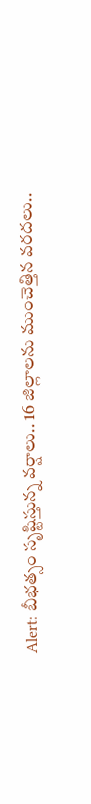Alert: బీభత్సం సృష్టిస్తున్న వర్షాలు.. 16 జిల్లాలను ముంచెత్తిన వరదలు..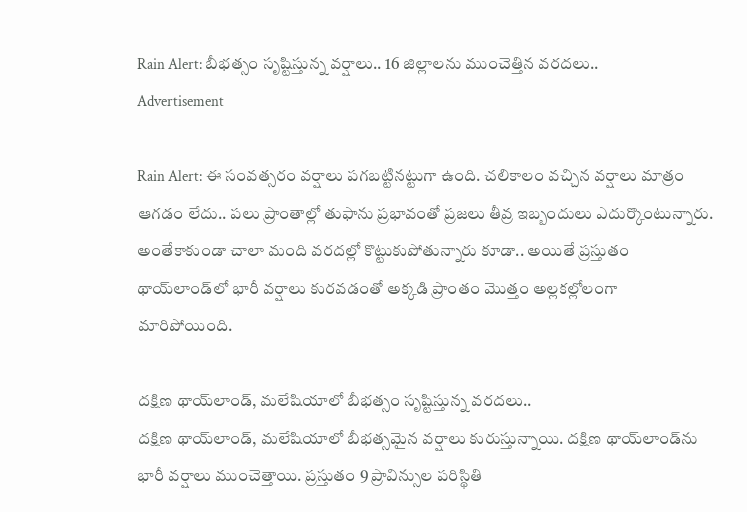Rain Alert: బీభత్సం సృష్టిస్తున్న వర్షాలు.. 16 జిల్లాలను ముంచెత్తిన వరదలు..
Advertisement

Rain Alert: ఈ సంవత్సరం వర్షాలు పగబట్టినట్టుగా ఉంది. చలికాలం వచ్చిన వర్షాలు మాత్రం ఆగడం లేదు.. పలు ప్రాంతాల్లో తుఫాను ప్రభావంతో ప్రజలు తీవ్ర ఇబ్బందులు ఎదుర్కొంటున్నారు. అంతేకాకుండా చాలా మంది వరదల్లో కొట్టుకుపోతున్నారు కూడా.. అయితే ప్రస్తుతం థాయ్‌లాండ్‌లో భారీ వర్షాలు కురవడంతో అక్కడి ప్రాంతం మొత్తం అల్లకల్లోలంగా మారిపోయింది.

దక్షిణ థాయ్‌లాండ్, మలేషియాలో బీభత్సం సృష్టిస్తున్న వరదలు..
దక్షిణ థాయ్‌లాండ్, మలేషియాలో బీభత్సమైన వర్షాలు కురుస్తున్నాయి. దక్షిణ థాయ్‌లాండ్‌ను భారీ వర్షాలు ముంచెత్తాయి. ప్రస్తుతం 9 ప్రావిన్సుల పరిస్థితి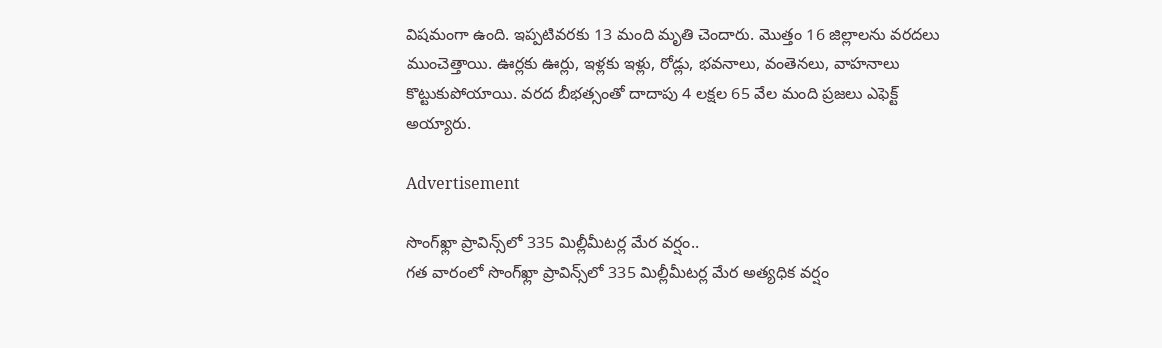విషమంగా ఉంది. ఇప్పటివరకు 13 మంది మృతి చెందారు. మొత్తం 16 జిల్లాలను వరదలు ముంచెత్తాయి. ఊర్లకు ఊర్లు, ఇళ్లకు ఇళ్లు, రోడ్లు, భవనాలు, వంతెనలు, వాహనాలు కొట్టుకుపోయాయి. వరద బీభత్సంతో దాదాపు 4 లక్షల 65 వేల మంది ప్రజలు ఎఫెక్ట్ అయ్యారు.

Advertisement

సొంగ్‌ఖ్లా ప్రావిన్స్‌లో 335 మిల్లీమీటర్ల మేర వర్షం..
గత వారంలో సొంగ్‌ఖ్లా ప్రావిన్స్‌లో 335 మిల్లీమీటర్ల మేర అత్యధిక వర్షం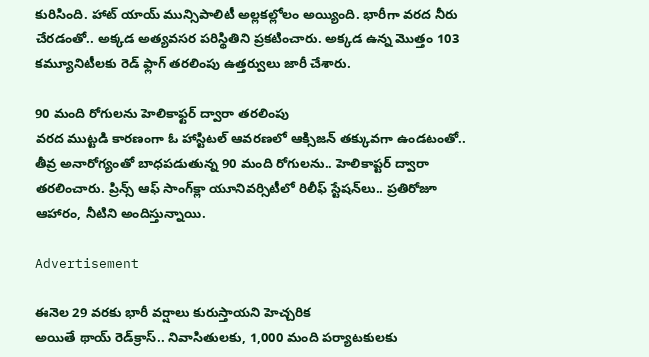కురిసింది. హాట్ యాయ్ మున్సిపాలిటీ అల్లకల్లోలం అయ్యింది. భారీగా వరద నీరు చేరడంతో.. అక్కడ అత్యవసర పరిస్థితిని ప్రకటించారు. అక్కడ ఉన్న మొత్తం 103 కమ్యూనిటీలకు రెడ్ ఫ్లాగ్ తరలింపు ఉత్తర్వులు జారీ చేశారు.

90 మంది రోగులను హెలికాఫ్టర్ ద్వారా తరలింపు
వరద ముట్టడి కారణంగా ఓ హాస్టిటల్ ఆవరణలో ఆక్సిజన్ తక్కువగా ఉండటంతో.. తీవ్ర అనారోగ్యంతో బాధపడుతున్న 90 మంది రోగులను.. హెలికాప్టర్ ద్వారా తరలించారు. ప్రిన్స్ ఆఫ్ సాంగ్‌క్లా యూనివర్సిటీలో రిలీఫ్ స్టేషన్‌లు.. ప్రతిరోజూ ఆహారం, నీటిని అందిస్తున్నాయి.

Advertisement

ఈనెల 29 వరకు భారీ వర్షాలు కురుస్తాయని హెచ్చరిక
అయితే థాయ్ రెడ్‌క్రాస్.. నివాసితులకు, 1,000 మంది పర్యాటకులకు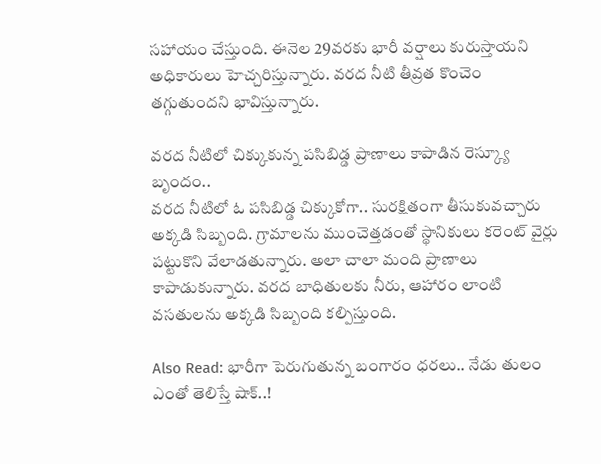సహాయం చేస్తుంది. ఈనెల 29వరకు భారీ వర్షాలు కురుస్తాయని అధికారులు హెచ్చరిస్తున్నారు. వరద నీటి తీవ్రత కొంచెం తగ్గుతుందని భావిస్తున్నారు.

వరద నీటిలో చిక్కుకున్న పసిబిడ్డ ప్రాణాలు కాపాడిన రెస్క్యూ బృందం..
వరద నీటిలో ఓ పసిబిడ్డ చిక్కుకోగా.. సురక్షితంగా తీసుకువచ్చారు అక్కడి సిబ్బంది. గ్రామాలను ముంచెత్తడంతో స్థానికులు కరెంట్ వైర్లు పట్టుకొని వేలాడతున్నారు. అలా చాలా మంది ప్రాణాలు కాపాడుకున్నారు. వరద బాధితులకు నీరు, ఆహారం లాంటి వసతులను అక్కడి సిబ్బంది కల్పిస్తుంది.

Also Read: భారీగా పెరుగుతున్న బంగారం ధరలు.. నేడు తులం ఎంతో తెలిస్తే షాక్..!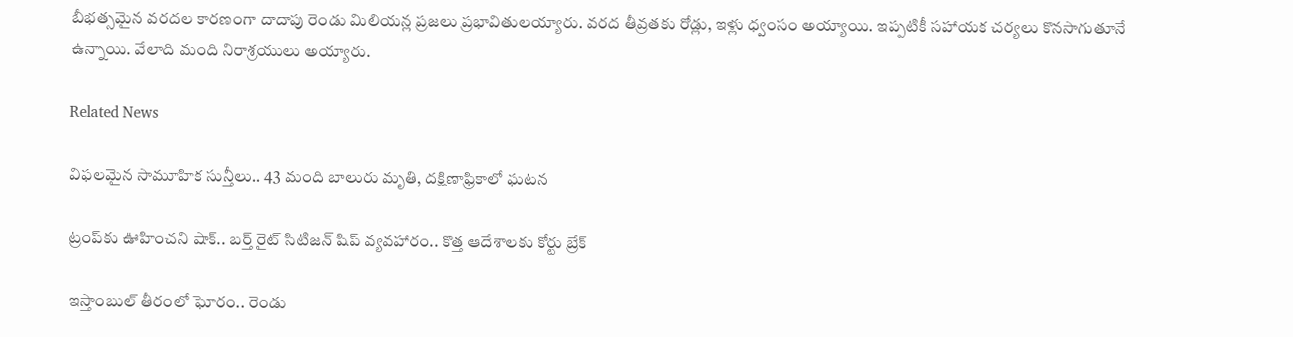బీభత్సమైన వరదల కారణంగా దాదాపు రెండు మిలియన్ల ప్రజలు ప్రభావితులయ్యారు. వరద తీవ్రతకు రోడ్లు, ఇళ్లు ధ్వంసం అయ్యాయి. ఇప్పటికీ సహాయక చర్యలు కొనసాగుతూనే ఉన్నాయి. వేలాది మంది నిరాశ్రయులు అయ్యారు.

Related News

విఫలమైన సామూహిక సున్తీలు.. 43 మంది బాలురు మృతి, దక్షిణాఫ్రికాలో ఘటన

ట్రంప్‌‌కు ఊహించని షాక్‌.. బర్త్ రైట్ సిటిజన్ షిప్ వ్యవహారం.. కొత్త ఆదేశాలకు కోర్టు బ్రేక్

ఇస్తాంబుల్ తీరంలో ఘోరం.. రెండు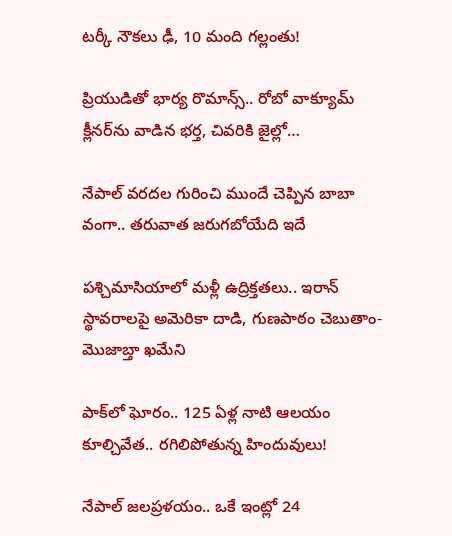టర్కీ నౌకలు ఢీ, 10 మంది గల్లంతు!

ప్రియుడితో భార్య రొమాన్స్.. రోబో వాక్యూమ్ క్లీనర్‌ను వాడిన భర్త, చివరికి జైల్లో…

నేపాల్ వరదల గురించి ముందే చెప్పిన బాబా వంగా.. తరువాత జరుగబోయేది ఇదే

పశ్చిమాసియాలో మళ్లీ ఉద్రిక్తతలు.. ఇరాన్ స్థావరాలపై అమెరికా దాడి, గుణపాఠం చెబుతాం-మొజాబ్తా ఖమేని

పాక్‌లో ఘోరం.. 125 ఏళ్ల నాటి ఆలయం కూల్చివేత.. రగిలిపోతున్న హిందువులు!

నేపాల్ జలప్రళయం.. ఒకే ఇంట్లో 24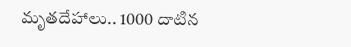మృతదేహాలు.. 1000 దాటిన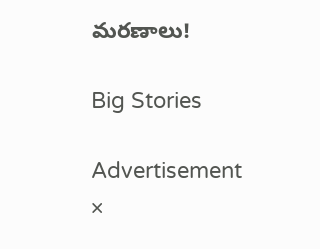మరణాలు!

Big Stories

Advertisement
×